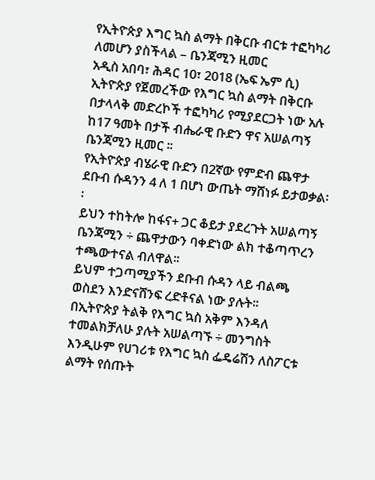የኢትዮጵያ እግር ኳስ ልማት በቅርቡ ብርቱ ተፎካካሪ ለመሆን ያስችላል – ቤንጃሚን ዚመር
አዲስ አበባ፣ ሕዳር 10፣ 2018 (ኤፍ ኤም ሲ) ኢትዮጵያ የጀመረችው የእግር ኳስ ልማት በቅርቡ በታላላቅ መድረኮች ተፎካካሪ የሚያደርጋት ነው አሉ ከ17 ዓመት በታች ብሔራዊ ቡድን ዋና አሠልጣኝ ቤንጃሚን ዚመር ፡፡
የኢትዮጵያ ብሄራዊ ቡድን በ2ኛው የምድብ ጨዋታ ደቡብ ሱዳንን 4 ለ 1 በሆነ ውጤት ማሸነፉ ይታወቃል፡፡
ይህን ተከትሎ ከፋና+ ጋር ቆይታ ያደረጉት አሠልጣኝ ቤንጃሚን ÷ ጨዋታውን ባቀድነው ልክ ተቆጣጥረን ተጫውተናል ብለዋል፡፡
ይህም ተጋጣሚያችን ደቡብ ሱዳን ላይ ብልጫ ወስደን እንድናሸንፍ ረድቶናል ነው ያሉት፡፡
በኢትዮጵያ ትልቅ የእግር ኳስ አቅም እንዳለ ተመልክቻለሁ ያሉት አሠልጣኙ ÷ መንግስት እንዲሁም የሀገሪቱ የእግር ኳስ ፌዴሬሽን ለስፖርቱ ልማት የሰጡት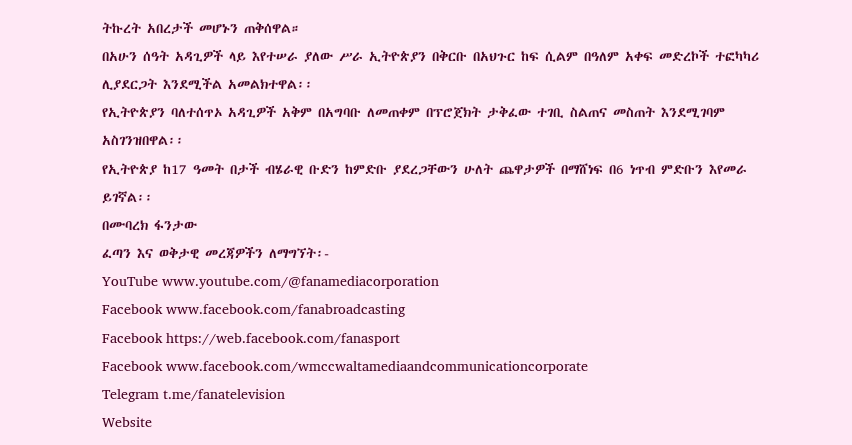ትኩረት አበረታች መሆኑን ጠቅሰዋል።
በአሁን ሰዓት አዳጊዎች ላይ እየተሠራ ያለው ሥራ ኢትዮጵያን በቅርቡ በአህጉር ከፍ ሲልም በዓለም አቀፍ መድረኮች ተፎካካሪ ሊያደርጋት እንደሚችል አመልክተዋል፡፡
የኢትዮጵያን ባለተሰጥኦ አዳጊዎች አቅም በአግባቡ ለመጠቀም በፕሮጀክት ታቅፈው ተገቢ ስልጠና መስጠት እንደሚገባም አስገንዝበዋል፡፡
የኢትዮጵያ ከ17 ዓመት በታች ብሄራዊ ቡድን ከምድቡ ያደረጋቸውን ሁለት ጨዋታዎች በማሸነፍ በ6 ነጥብ ምድቡን እየመራ ይገኛል፡፡
በሙባረክ ፋንታው
ፈጣን እና ወቅታዊ መረጃዎችን ለማግኘት፡-
YouTube www.youtube.com/@fanamediacorporation
Facebook www.facebook.com/fanabroadcasting
Facebook https://web.facebook.com/fanasport
Facebook www.facebook.com/wmccwaltamediaandcommunicationcorporate
Telegram t.me/fanatelevision
Website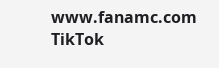www.fanamc.com
TikTok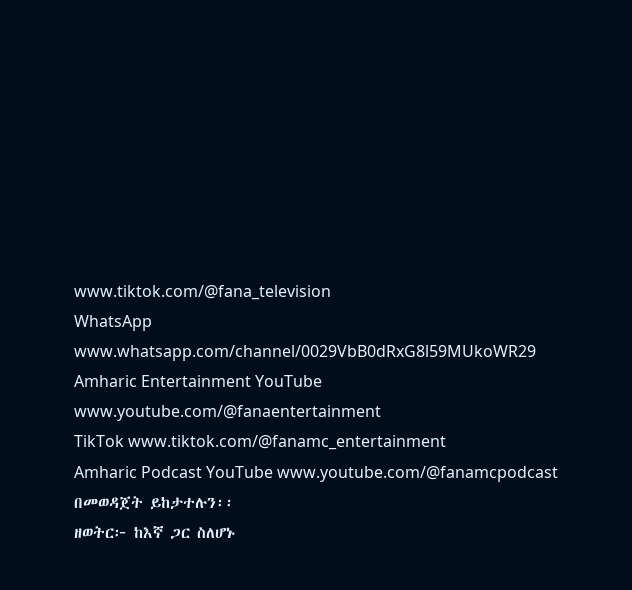www.tiktok.com/@fana_television
WhatsApp www.whatsapp.com/channel/0029VbB0dRxG8l59MUkoWR29
Amharic Entertainment YouTube www.youtube.com/@fanaentertainment
TikTok www.tiktok.com/@fanamc_entertainment
Amharic Podcast YouTube www.youtube.com/@fanamcpodcast በመወዳጀት ይከታተሉን፡፡
ዘወትር፦ ከእኛ ጋር ስለሆኑ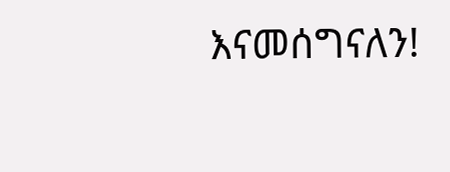እናመሰግናለን!